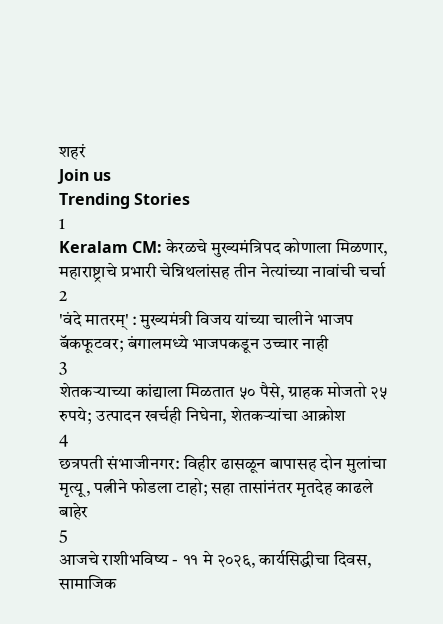शहरं
Join us
Trending Stories
1
Keralam CM: केरळचे मुख्यमंत्रिपद कोणाला मिळणार, महाराष्ट्राचे प्रभारी चेन्निथलांसह तीन नेत्यांच्या नावांची चर्चा
2
'वंदे मातरम्' : मुख्यमंत्री विजय यांच्या चालीने भाजप बॅकफूटवर; बंगालमध्ये भाजपकडून उच्चार नाही
3
शेतकऱ्याच्या कांद्याला मिळतात ५० पैसे, ग्राहक मोजतो २५ रुपये; उत्पादन खर्चही निघेना, शेतकऱ्यांचा आक्रोश
4
छत्रपती संभाजीनगर: विहीर ढासळून बापासह दोन मुलांचा मृत्यू, पत्नीने फोडला टाहो; सहा तासांनंतर मृतदेह काढले बाहेर
5
आजचे राशीभविष्य - ११ मे २०२६, कार्यसिद्धीचा दिवस, सामाजिक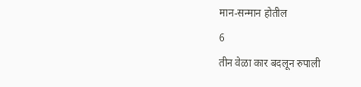मान-सन्मान होतील
6
तीन वेळा कार बदलून रुपाली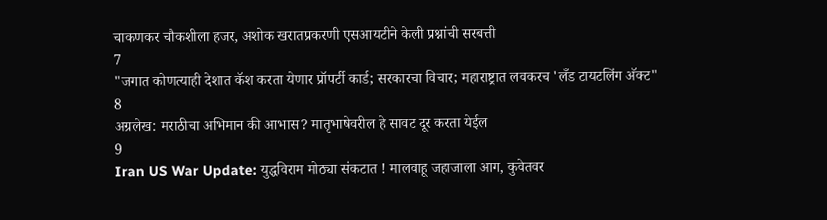चाकणकर चौकशीला हजर, अशोक खरातप्रकरणी एसआयटीने केली प्रश्नांची सरबत्ती
7
"जगात कोणत्याही देशात कॅश करता येणार प्रॉपर्टी कार्ड; सरकारचा विचार; महाराष्ट्रात लवकरच 'लँड टायटलिंग अ‍ॅक्ट"
8
अग्रलेख: मराठीचा अभिमान की आभास? मातृभाषेवरील हे सावट दूर करता येईल
9
Iran US War Update: युद्धविराम मोठ्या संकटात ! मालवाहू जहाजाला आग, कुवेतवर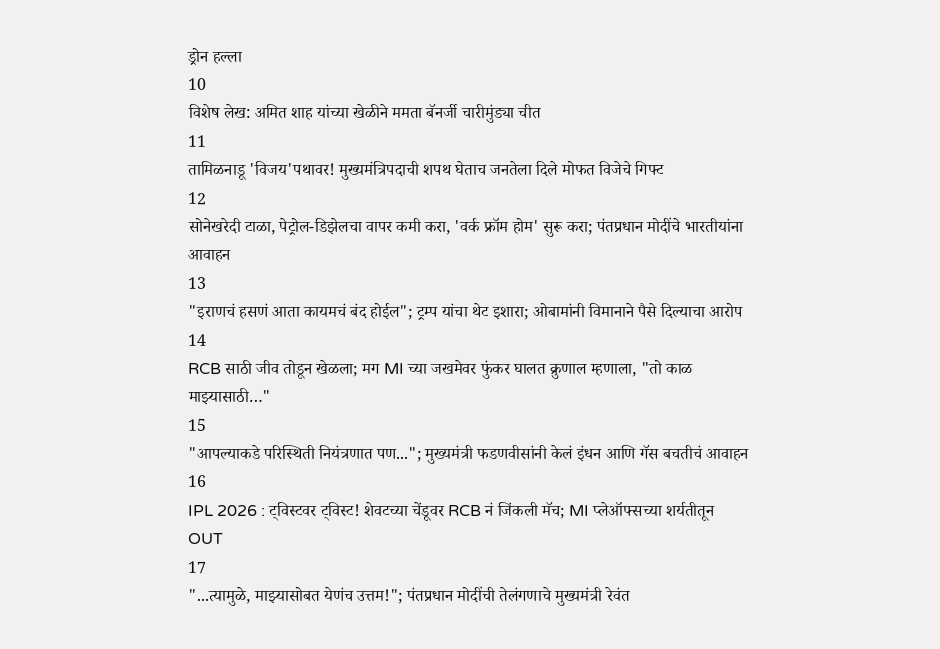ड्रोन हल्ला
10
विशेष लेख: अमित शाह यांच्या खेळीने ममता बॅनर्जी चारीमुंड्या चीत
11
तामिळनाडू 'विजय'पथावर! मुख्यमंत्रिपदाची शपथ घेताच जनतेला दिले मोफत विजेचे गिफ्ट
12
सोनेखरेदी टाळा, पेट्रोल-डिझेलचा वापर कमी करा, 'वर्क फ्रॉम होम' सुरू करा; पंतप्रधान मोदींचे भारतीयांना आवाहन
13
"इराणचं हसणं आता कायमचं बंद होईल"; ट्रम्प यांचा थेट इशारा; ओबामांनी विमानाने पैसे दिल्याचा आरोप
14
RCB साठी जीव तोडून खेळला; मग MI च्या जखमेवर फुंकर घालत क्रुणाल म्हणाला, "तो काळ माझ्यासाठी…"
15
"आपल्याकडे परिस्थिती नियंत्रणात पण..."; मुख्यमंत्री फडणवीसांनी केलं इंधन आणि गॅस बचतीचं आवाहन
16
IPL 2026 : ट्विस्टवर ट्विस्ट! शेवटच्या चेंडूवर RCB नं जिंकली मॅच; MI प्लेऑफ्सच्या शर्यतीतून OUT
17
"...त्यामुळे, माझ्यासोबत येणंच उत्तम!"; पंतप्रधान मोदींची तेलंगणाचे मुख्यमंत्री रेवंत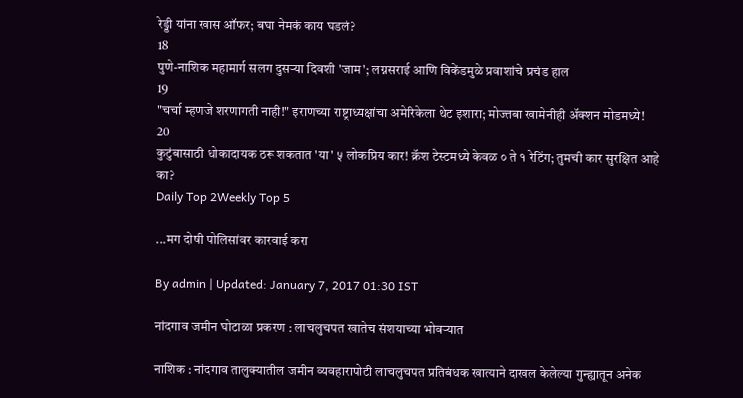रेड्डी यांना खास ऑफर; बघा नेमकं काय घडलं?
18
पुणे-नाशिक महामार्ग सलग दुसऱ्या दिवशी 'जाम'; लग्नसराई आणि विकेंडमुळे प्रवाशांचे प्रचंड हाल
19
"चर्चा म्हणजे शरणागती नाही!" इराणच्या राष्ट्राध्यक्षांचा अमेरिकेला थेट इशारा; मोज्तबा खामेनीही अ‍ॅक्शन मोडमध्ये!
20
कुटुंबासाठी धोकादायक ठरू शकतात 'या' ५ लोकप्रिय कार! क्रॅश टेस्टमध्ये केवळ ० ते १ रेटिंग; तुमची कार सुरक्षित आहे का?
Daily Top 2Weekly Top 5

...मग दोषी पोलिसांवर कारवाई करा

By admin | Updated: January 7, 2017 01:30 IST

नांदगाव जमीन घोटाळा प्रकरण : लाचलुचपत खातेच संशयाच्या भोवऱ्यात

नाशिक : नांदगाव तालुक्यातील जमीन व्यवहारापोटी लाचलुचपत प्रतिबंधक खात्याने दाखल केलेल्या गुन्ह्यातून अनेक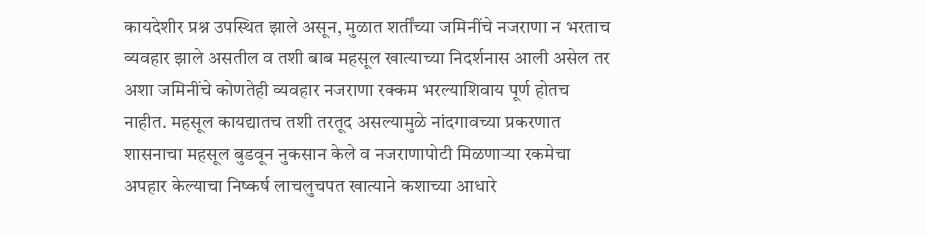कायदेशीर प्रश्न उपस्थित झाले असून, मुळात शर्तींच्या जमिनींचे नजराणा न भरताच व्यवहार झाले असतील व तशी बाब महसूल खात्याच्या निदर्शनास आली असेल तर अशा जमिनींचे कोणतेही व्यवहार नजराणा रक्कम भरल्याशिवाय पूर्ण होतच नाहीत. महसूल कायद्यातच तशी तरतूद असल्यामुळे नांदगावच्या प्रकरणात शासनाचा महसूल बुडवून नुकसान केले व नजराणापोटी मिळणाऱ्या रकमेचा अपहार केल्याचा निष्कर्ष लाचलुचपत खात्याने कशाच्या आधारे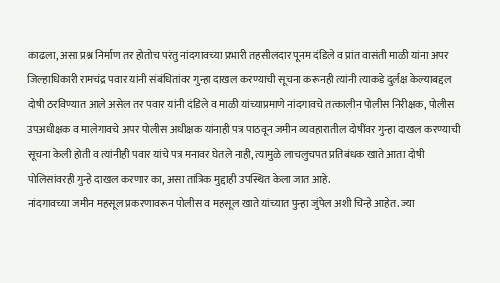काढला, असा प्रश्न निर्माण तर होतोच परंतु नांदगावच्या प्रभारी तहसीलदार पूनम दंडिले व प्रांत वासंती माळी यांना अपर जिल्हाधिकारी रामचंद्र पवार यांनी संबंधितांवर गुन्हा दाखल करण्याची सूचना करूनही त्यांनी त्याकडे दुर्लक्ष केल्याबद्दल दोषी ठरविण्यात आले असेल तर पवार यांनी दंडिले व माळी यांच्याप्रमाणे नांदगावचे तत्कालीन पोलीस निरीक्षक, पोलीस उपअधीक्षक व मालेगावचे अपर पोलीस अधीक्षक यांनाही पत्र पाठवून जमीन व्यवहारातील दोषींवर गुन्हा दाखल करण्याची सूचना केली होती व त्यांनीही पवार यांचे पत्र मनावर घेतले नाही, त्यामुळे लाचलुचपत प्रतिबंधक खाते आता दोषी पोलिसांवरही गुन्हे दाखल करणार का, असा तांत्रिक मुद्दाही उपस्थित केला जात आहे.
नांदगावच्या जमीन महसूल प्रकरणावरून पोलीस व महसूल खाते यांच्यात पुन्हा जुंपेल अशी चिन्हे आहेत. ज्या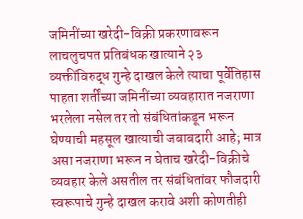जमिनींच्या खरेदी-विक्री प्रकरणावरून लाचलुचपत प्रतिबंधक खात्याने २३ व्यक्तींविरुद्ध गुन्हे दाखल केले त्याचा पूर्वेतिहास पाहता शर्तींच्या जमिनींच्या व्यवहारात नजराणा भरलेला नसेल तर तो संबंधितांकडून भरून घेण्याची महसूल खात्याची जबाबदारी आहे; मात्र असा नजराणा भरून न घेताच खरेदी-विक्रीचे व्यवहार केले असतील तर संबंधितांवर फौजदारी स्वरूपाचे गुन्हे दाखल करावे अशी कोणतीही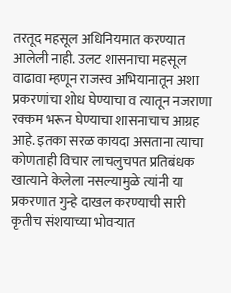तरतूद महसूल अधिनियमात करण्यात आलेली नाही. उलट शासनाचा महसूल वाढावा म्हणून राजस्व अभियानातून अशा प्रकरणांचा शोध घेण्याचा व त्यातून नजराणा रक्कम भरून घेण्याचा शासनाचाच आग्रह आहे. इतका सरळ कायदा असताना त्याचा कोणताही विचार लाचलुचपत प्रतिबंधक खात्याने केलेला नसल्यामुळे त्यांनी या प्रकरणात गुन्हे दाखल करण्याची सारी कृतीच संशयाच्या भोवऱ्यात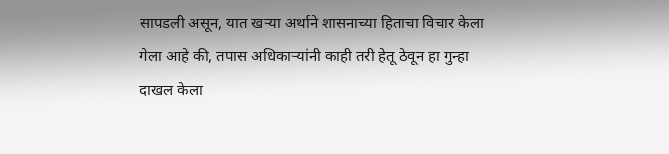सापडली असून, यात खऱ्या अर्थाने शासनाच्या हिताचा विचार केला गेला आहे की, तपास अधिकाऱ्यांनी काही तरी हेतू ठेवून हा गुन्हा दाखल केला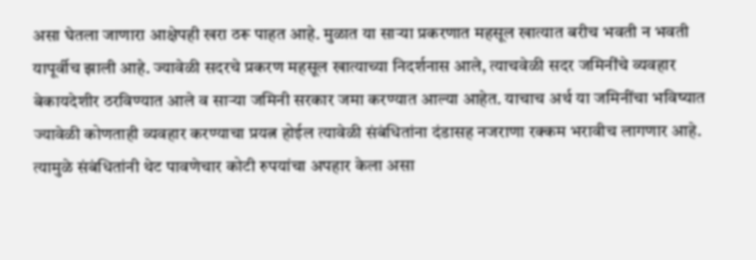असा घेतला जाणारा आक्षेपही खरा ठरू पाहत आहे. मुळात या साऱ्या प्रकरणात महसूल खात्यात बरीच भवती न भवती यापूर्वीच झाली आहे. ज्यावेळी सदरचे प्रकरण महसूल खात्याच्या निदर्शनास आले, त्याचवेळी सदर जमिनींचे व्यवहार बेकायदेशीर ठरविण्यात आले व साऱ्या जमिनी सरकार जमा करण्यात आल्या आहेत. याचाच अर्थ या जमिनींचा भविष्यात ज्यावेळी कोणताही व्यवहार करण्याचा प्रयत्न होईल त्यावेळी संबंधितांना दंडासह नजराणा रक्कम भरावीच लागणार आहे. त्यामुळे संबंधितांनी थेट पावणेचार कोटी रुपयांचा अपहार केला असा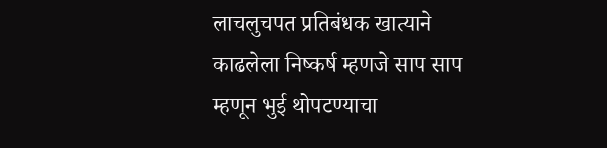लाचलुचपत प्रतिबंधक खात्याने काढलेला निष्कर्ष म्हणजे साप साप म्हणून भुई थोपटण्याचा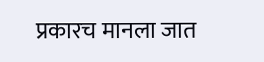प्रकारच मानला जात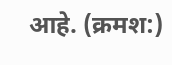आहे. (क्रमश:)